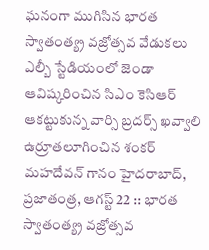ఘనంగా ముగిసిన భారత స్వాతంత్య్ర వజ్రోత్సవ వేడుకలు
ఎల్బీ స్టేడియంలో జెండా ఆవిష్కరించిన సిఎం కెసిఆర్ ఆకట్టుకున్న వార్సి బ్రదర్స్ ఖవ్వాలి ఉర్రూతలూగించిన శంకర్ మహదేవన్ గానం హైదరాబాద్, ప్రజాతంత్ర, ఆగస్ట్ 22 :: భారత స్వాతంత్య్ర వజ్రోత్సవ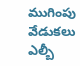ముగింపు వేడుకలు ఎల్బీ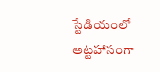స్టేడియంలో అట్టహాసంగా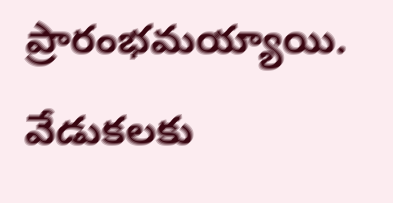ప్రారంభమయ్యాయి. వేడుకలకు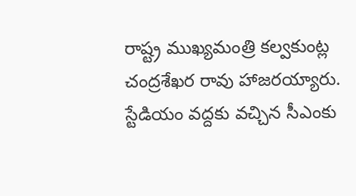రాష్ట్ర ముఖ్యమంత్రి కల్వకుంట్ల చంద్రశేఖర రావు హాజరయ్యారు. స్టేడియం వద్దకు వచ్చిన సీఎంకు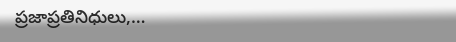ప్రజాప్రతినిధులు,…